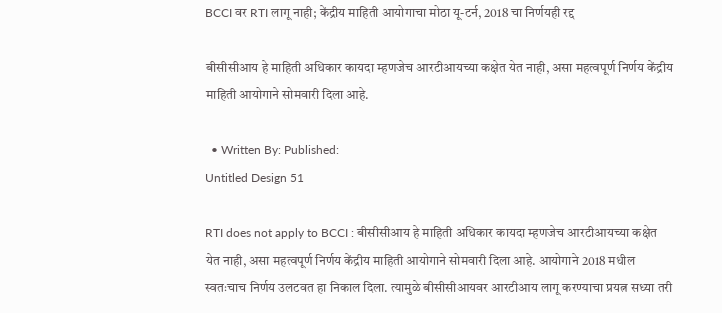BCCI वर RTI लागू नाही; केंद्रीय माहिती आयोगाचा मोठा यू-टर्न, 2018 चा निर्णयही रद्द

बीसीसीआय हे माहिती अधिकार कायदा म्हणजेच आरटीआयच्या कक्षेत येत नाही, असा महत्वपूर्ण निर्णय केंद्रीय माहिती आयोगाने सोमवारी दिला आहे.

  • Written By: Published:
Untitled Design 51

RTI does not apply to BCCI : बीसीसीआय हे माहिती अधिकार कायदा म्हणजेच आरटीआयच्या कक्षेत येत नाही, असा महत्वपूर्ण निर्णय केंद्रीय माहिती आयोगाने सोमवारी दिला आहे. आयोगाने 2018 मधील स्वतःचाच निर्णय उलटवत हा निकाल दिला. त्यामुळे बीसीसीआयवर आरटीआय लागू करण्याचा प्रयत्न सध्या तरी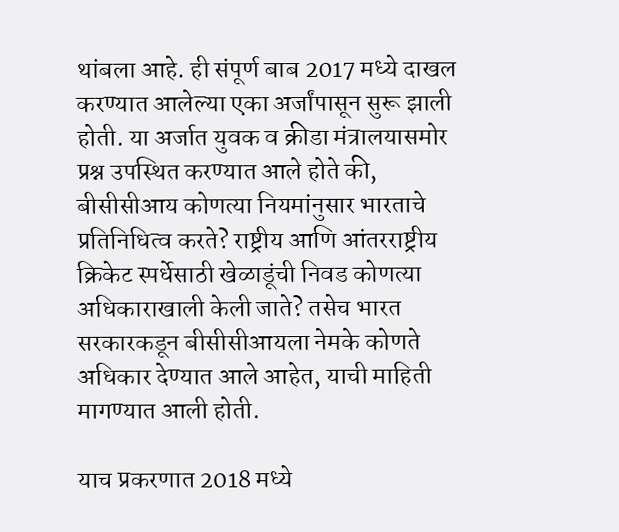थांबला आहे. ही संपूर्ण बाब 2017 मध्ये दाखल करण्यात आलेल्या एका अर्जांपासून सुरू झाली होती. या अर्जात युवक व क्रीडा मंत्रालयासमोर प्रश्न उपस्थित करण्यात आले होते की, बीसीसीआय कोणत्या नियमांनुसार भारताचे प्रतिनिधित्व करते? राष्ट्रीय आणि आंतरराष्ट्रीय क्रिकेट स्पर्धेसाठी खेळाडूंची निवड कोणत्या अधिकाराखाली केली जाते? तसेच भारत सरकारकडून बीसीसीआयला नेमके कोणते अधिकार देण्यात आले आहेत, याची माहिती मागण्यात आली होती.

याच प्रकरणात 2018 मध्ये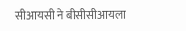सीआयसी ने बीसीसीआयला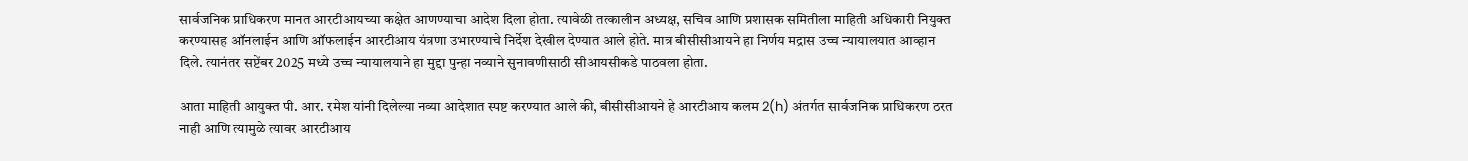सार्वजनिक प्राधिकरण मानत आरटीआयच्या कक्षेत आणण्याचा आदेश दिला होता. त्यावेळी तत्कालीन अध्यक्ष, सचिव आणि प्रशासक समितीला माहिती अधिकारी नियुक्त करण्यासह ऑनलाईन आणि ऑफलाईन आरटीआय यंत्रणा उभारण्याचे निर्देश देखील देण्यात आले होते. मात्र बीसीसीआयने हा निर्णय मद्रास उच्च न्यायालयात आव्हान दिले. त्यानंतर सप्टेंबर 2025 मध्ये उच्च न्यायालयाने हा मुद्दा पुन्हा नव्याने सुनावणीसाठी सीआयसीकडे पाठवला होता.

आता माहिती आयुक्त पी. आर. रमेश यांनी दिलेल्या नव्या आदेशात स्पष्ट करण्यात आले की, बीसीसीआयने हे आरटीआय कलम 2(h) अंतर्गत सार्वजनिक प्राधिकरण ठरत नाही आणि त्यामुळे त्यावर आरटीआय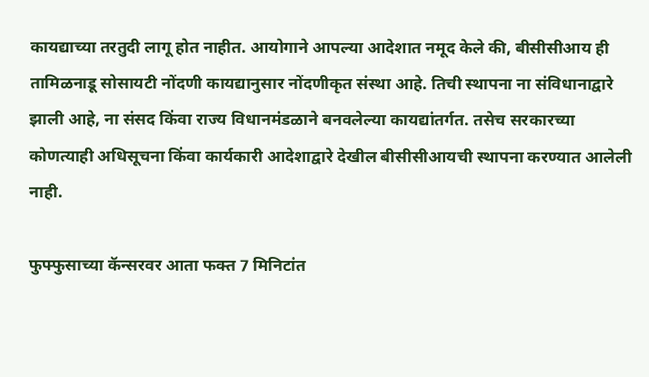कायद्याच्या तरतुदी लागू होत नाहीत. आयोगाने आपल्या आदेशात नमूद केले की, बीसीसीआय ही तामिळनाडू सोसायटी नोंदणी कायद्यानुसार नोंदणीकृत संस्था आहे. तिची स्थापना ना संविधानाद्वारे झाली आहे, ना संसद किंवा राज्य विधानमंडळाने बनवलेल्या कायद्यांतर्गत. तसेच सरकारच्या कोणत्याही अधिसूचना किंवा कार्यकारी आदेशाद्वारे देखील बीसीसीआयची स्थापना करण्यात आलेली नाही.

फुफ्फुसाच्या कॅन्सरवर आता फक्त 7 मिनिटांत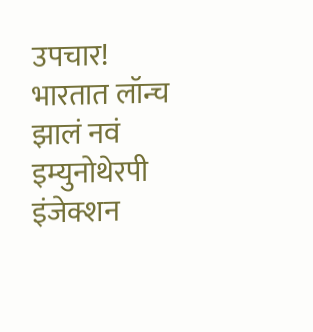उपचार! भारतात लॉन्च झालं नवं इम्युनोथेरपी इंजेक्शन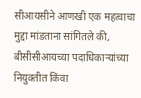सीआयसीने आणखी एक महत्वाचा मुद्दा मांडताना सांगितले की, बीसीसीआयच्या पदाधिकाऱ्यांच्या नियुक्तीत किंवा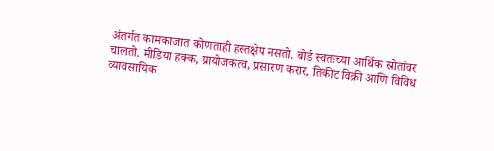अंतर्गत कामकाजात कोणताही हस्तक्षेप नसतो. बोर्ड स्वतःच्या आर्थिक स्रोतांवर चालतो. मीडिया हक्क, प्रायोजकत्व, प्रसारण करार, तिकीट विक्री आणि विविध व्यावसायिक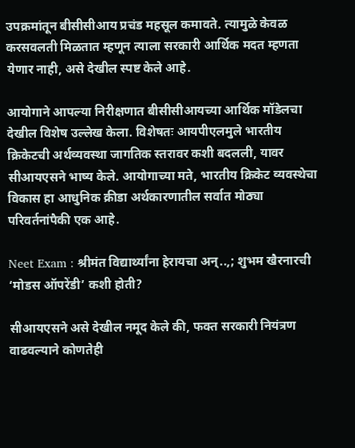उपक्रमांतून बीसीसीआय प्रचंड महसूल कमावते. त्यामुळे केवळ करसवलती मिळतात म्हणून त्याला सरकारी आर्थिक मदत म्हणता येणार नाही, असे देखील स्पष्ट केले आहे.

आयोगाने आपल्या निरीक्षणात बीसीसीआयच्या आर्थिक मॉडेलचा देखील विशेष उल्लेख केला. विशेषतः आयपीएलमुले भारतीय क्रिकेटची अर्थव्यवस्था जागतिक स्तरावर कशी बदलली, यावर सीआयएसने भाष्य केले. आयोगाच्या मते, भारतीय क्रिकेट व्यवस्थेचा विकास हा आधुनिक क्रीडा अर्थकारणातील सर्वात मोठ्या परिवर्तनांपैकी एक आहे.

Neet Exam : श्रीमंत विद्यार्थ्यांना हेरायचा अन्..,; शुभम खैरनारची ‘मोडस ऑपरेंडी’ कशी होती?

सीआयएसने असे देखील नमूद केले की, फक्त सरकारी नियंत्रण वाढवल्याने कोणतेही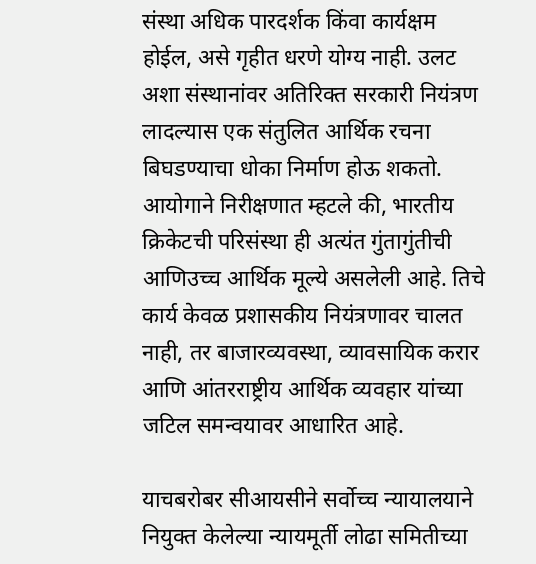संस्था अधिक पारदर्शक किंवा कार्यक्षम होईल, असे गृहीत धरणे योग्य नाही. उलट अशा संस्थानांवर अतिरिक्त सरकारी नियंत्रण लादल्यास एक संतुलित आर्थिक रचना बिघडण्याचा धोका निर्माण होऊ शकतो. आयोगाने निरीक्षणात म्हटले की, भारतीय क्रिकेटची परिसंस्था ही अत्यंत गुंतागुंतीची आणिउच्च आर्थिक मूल्ये असलेली आहे. तिचे कार्य केवळ प्रशासकीय नियंत्रणावर चालत नाही, तर बाजारव्यवस्था, व्यावसायिक करार आणि आंतरराष्ट्रीय आर्थिक व्यवहार यांच्या जटिल समन्वयावर आधारित आहे.

याचबरोबर सीआयसीने सर्वोच्च न्यायालयाने नियुक्त केलेल्या न्यायमूर्ती लोढा समितीच्या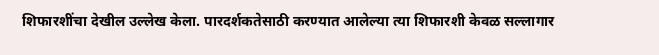शिफारशींचा देखील उल्लेख केला. पारदर्शकतेसाठी करण्यात आलेल्या त्या शिफारशी केवळ सल्लागार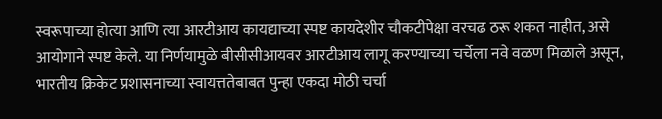स्वरूपाच्या होत्या आणि त्या आरटीआय कायद्याच्या स्पष्ट कायदेशीर चौकटीपेक्षा वरचढ ठरू शकत नाहीत, असे आयोगाने स्पष्ट केले. या निर्णयामुळे बीसीसीआयवर आरटीआय लागू करण्याच्या चर्चेला नवे वळण मिळाले असून, भारतीय क्रिकेट प्रशासनाच्या स्वायत्ततेबाबत पुन्हा एकदा मोठी चर्चा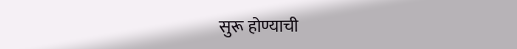सुरू होण्याची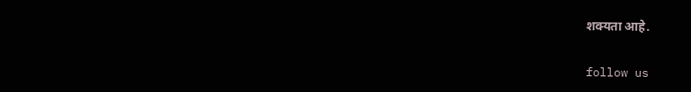शक्यता आहे.

follow us